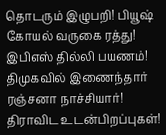தொடரும் இழுபறி! பியூஷ் கோயல் வருகை ரத்து! இபிஎஸ் தில்லி பயணம்! திமுகவில் இணைந்தார் ரஞ்சனா நாச்சியார்! திராவிட உடன்பிறப்புகள்!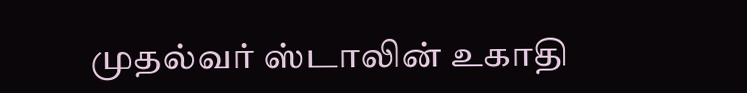முதல்வர் ஸ்டாலின் உகாதி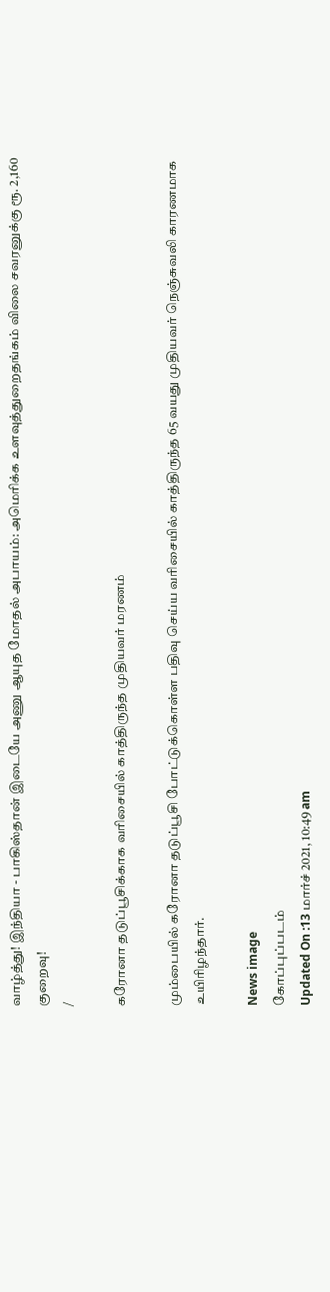வாழ்த்து! இந்தியா - பாகிஸ்தான் இடையே அணு ஆயுத மோதல் அபாயம்: அமெரிக்க உளவுத்துறைதங்கம் விலை சவரனுக்கு ரூ. 2,160 குறைவு!
/

கரோனா தடுப்பூசிக்காக வரிசையில் காத்திருந்த முதியவர் மரணம்

மும்பையில் கரோனா தடுப்பூசி போட்டுக்கொள்ள பதிவு செய்ய வரிசையில் காத்திருந்த 65 வயது முதியவர் நெஞ்சுவலி காரணமாக உயிரிழந்தார்.

News image
கோப்புப்படம்
Updated On :13 மார்ச் 2021, 10:49 am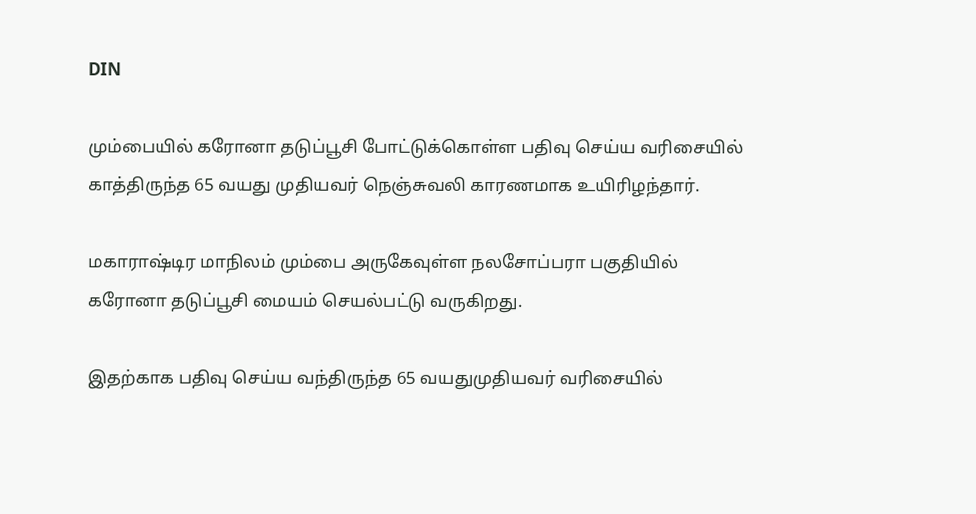DIN

மும்பையில் கரோனா தடுப்பூசி போட்டுக்கொள்ள பதிவு செய்ய வரிசையில் காத்திருந்த 65 வயது முதியவர் நெஞ்சுவலி காரணமாக உயிரிழந்தார்.

மகாராஷ்டிர மாநிலம் மும்பை அருகேவுள்ள நலசோப்பரா பகுதியில் கரோனா தடுப்பூசி மையம் செயல்பட்டு வருகிறது.

இதற்காக பதிவு செய்ய வந்திருந்த 65 வயதுமுதியவர் வரிசையில்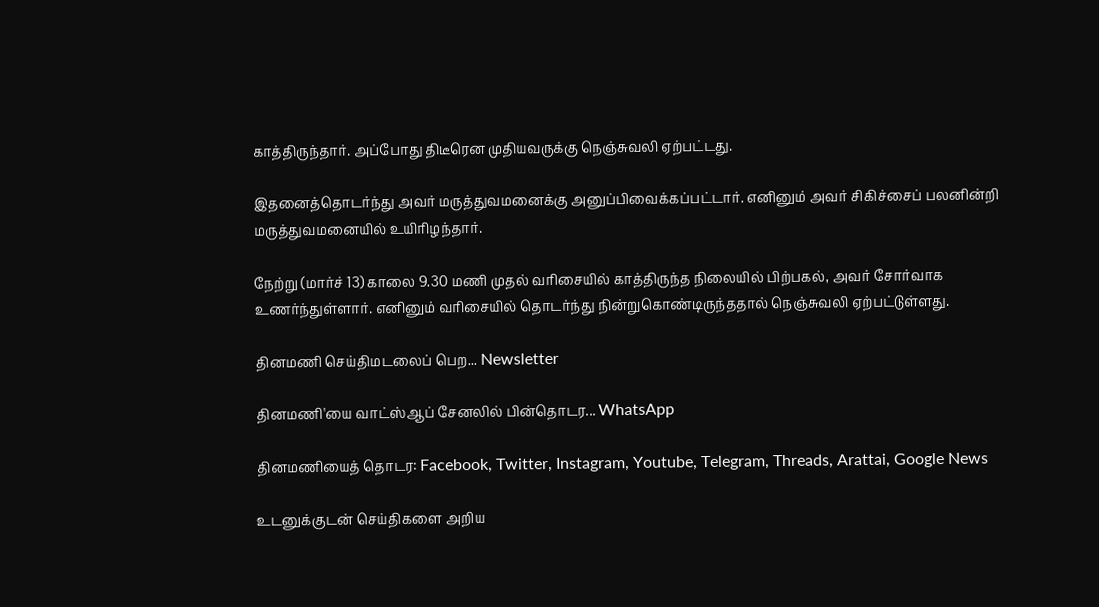காத்திருந்தார். அப்போது திடீரென முதியவருக்கு நெஞ்சுவலி ஏற்பட்டது.

இதனைத்தொடர்ந்து அவர் மருத்துவமனைக்கு அனுப்பிவைக்கப்பட்டார். எனினும் அவர் சிகிச்சைப் பலனின்றி மருத்துவமனையில் உயிரிழந்தார்.

நேற்று (மார்ச் 13) காலை 9.30 மணி முதல் வரிசையில் காத்திருந்த நிலையில் பிற்பகல், அவர் சோர்வாக உணர்ந்துள்ளார். எனினும் வரிசையில் தொடர்ந்து நின்றுகொண்டிருந்ததால் நெஞ்சுவலி ஏற்பட்டுள்ளது.

தினமணி செய்திமடலைப் பெற... Newsletter

தினமணி'யை வாட்ஸ்ஆப் சேனலில் பின்தொடர... WhatsApp

தினமணியைத் தொடர: Facebook, Twitter, Instagram, Youtube, Telegram, Threads, Arattai, Google News

உடனுக்குடன் செய்திகளை அறிய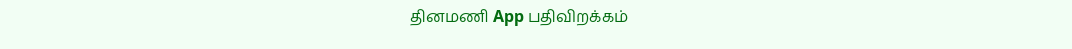தினமணி App பதிவிறக்கம்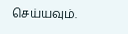செய்யவும்.